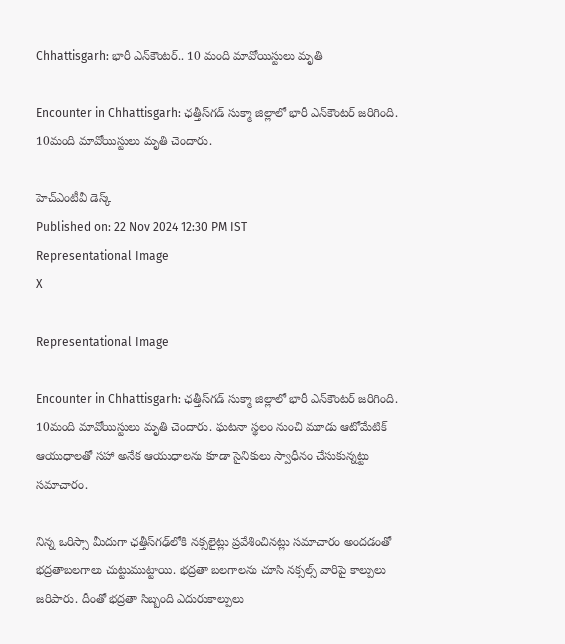Chhattisgarh: భారీ ఎన్‌కౌంటర్‌.. 10 మంది మావోయిస్టులు మృతి

Encounter in Chhattisgarh: ఛత్తీస్‌గడ్ సుక్మా జిల్లాలో భారీ ఎన్‌కౌంటర్‌ జరిగింది. 10మంది మావోయిస్టులు మృతి చెందారు.

హెచ్ఎంటీవీ డెస్క్
Published on: 22 Nov 2024 12:30 PM IST
Representational Image
X

Representational Image

Encounter in Chhattisgarh: ఛత్తీస్‌గడ్ సుక్మా జిల్లాలో భారీ ఎన్‌కౌంటర్‌ జరిగింది. 10మంది మావోయిస్టులు మృతి చెందారు. ఘటనా స్థలం నుంచి మూడు ఆటోమేటిక్ ఆయుధాలతో సహా అనేక ఆయుధాలను కూడా సైనికులు స్వాధీనం చేసుకున్నట్టు సమాచారం.

నిన్న ఒరిస్సా మీదుగా ఛత్తీస్‌గఢ్‌లోకి నక్సలైట్లు ప్రవేశించినట్లు సమాచారం అందడంతో భద్రతాబలగాలు చుట్టుముట్టాయి. భద్రతా బలగాలను చూసి నక్సల్స్‌ వారిపై కాల్పులు జరిపారు. దీంతో భద్రతా సిబ్బంది ఎదురుకాల్పులు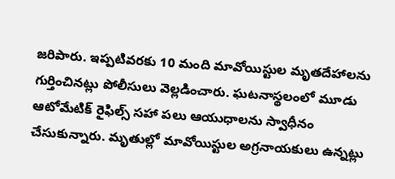జరిపారు. ఇప్పటివరకు 10 మంది మావోయిస్టుల మృతదేహాలను గుర్తించినట్లు పోలీసులు వెల్లడించారు. ఘటనాస్థలంలో మూడు ఆటోమేటిక్‌ రైఫిల్స్‌ సహా పలు ఆయుధాలను స్వాధీనం చేసుకున్నారు. మృతుల్లో మావోయిస్టుల అగ్రనాయకులు ఉన్నట్లు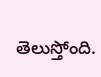తెలుస్తోంది.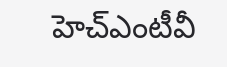హెచ్ఎంటీవీ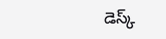డెస్క్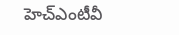హెచ్ఎంటీవీ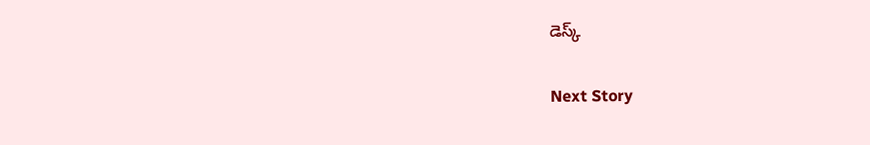డెస్క్

Next Story